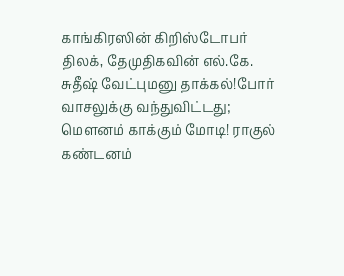காங்கிரஸின் கிறிஸ்டோபர் திலக், தேமுதிகவின் எல்.கே. சுதீஷ் வேட்புமனு தாக்கல்!போர் வாசலுக்கு வந்துவிட்டது; மெளனம் காக்கும் மோடி! ராகுல் கண்டனம்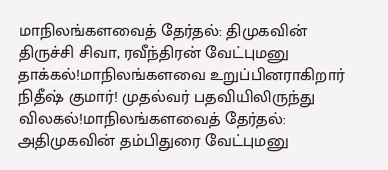மாநிலங்களவைத் தேர்தல்: திமுகவின் திருச்சி சிவா, ரவீந்திரன் வேட்புமனு தாக்கல்!மாநிலங்களவை உறுப்பினராகிறார் நிதீஷ் குமார்! முதல்வர் பதவியிலிருந்து விலகல்!மாநிலங்களவைத் தேர்தல்: அதிமுகவின் தம்பிதுரை வேட்புமனு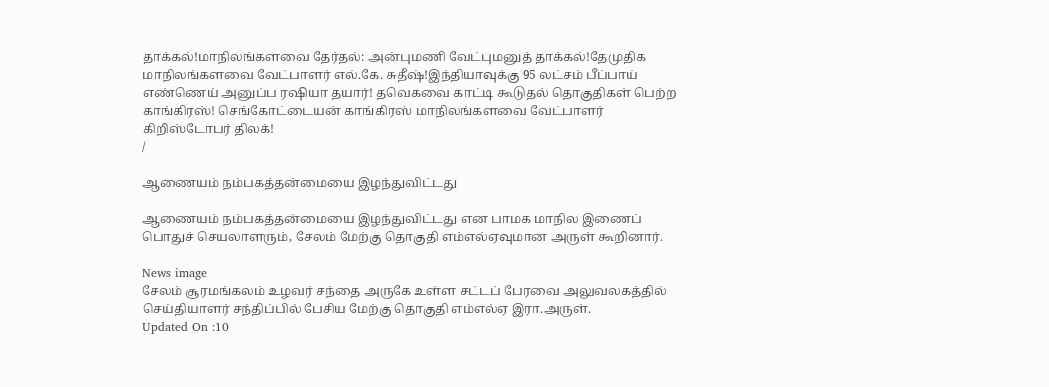தாக்கல்!மாநிலங்களவை தேர்தல்: அன்புமணி வேட்புமனுத் தாக்கல்!தேமுதிக மாநிலங்களவை வேட்பாளர் எல்.கே. சுதீஷ்!இந்தியாவுக்கு 95 லட்சம் பீப்பாய் எண்ணெய் அனுப்ப ரஷியா தயார்! தவெகவை காட்டி கூடுதல் தொகுதிகள் பெற்ற காங்கிரஸ்! செங்கோட்டையன் காங்கிரஸ் மாநிலங்களவை வேட்பாளர் கிறிஸ்டோபர் திலக்!
/

ஆணையம் நம்பகத்தன்மையை இழந்துவிட்டது

ஆணையம் நம்பகத்தன்மையை இழந்துவிட்டது என பாமக மாநில இணைப் பொதுச் செயலாளரும், சேலம் மேற்கு தொகுதி எம்எல்ஏவுமான அருள் கூறினார்.

News image
சேலம் சூரமங்கலம் உழவர் சந்தை அருகே உள்ள சட்டப் பேரவை அலுவலகத்தில் செய்தியாளர் சந்திப்பில் பேசிய மேற்கு தொகுதி எம்எல்ஏ இரா.அருள்.
Updated On :10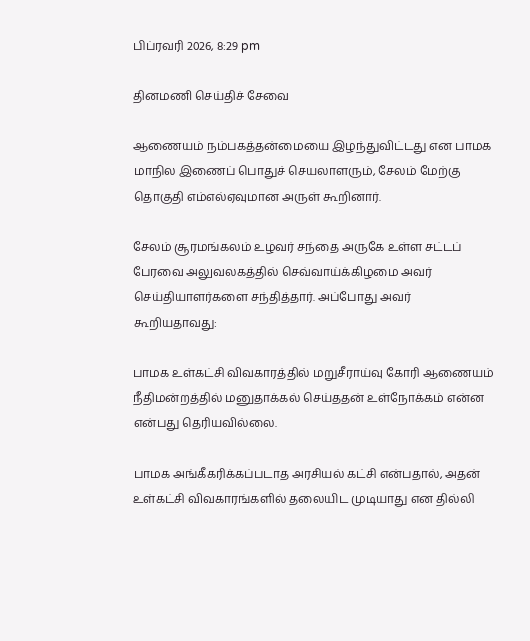பிப்ரவரி 2026, 8:29 pm

தினமணி செய்திச் சேவை

ஆணையம் நம்பகத்தன்மையை இழந்துவிட்டது என பாமக மாநில இணைப் பொதுச் செயலாளரும், சேலம் மேற்கு தொகுதி எம்எல்ஏவுமான அருள் கூறினார்.

சேலம் சூரமங்கலம் உழவர் சந்தை அருகே உள்ள சட்டப் பேரவை அலுவலகத்தில் செவ்வாய்க்கிழமை அவர் செய்தியாளர்களை சந்தித்தார். அப்போது அவர் கூறியதாவது:

பாமக உள்கட்சி விவகாரத்தில் மறுசீராய்வு கோரி ஆணையம் நீதிமன்றத்தில் மனுதாக்கல் செய்ததன் உள்நோக்கம் என்ன என்பது தெரியவில்லை.

பாமக அங்கீகரிக்கப்படாத அரசியல் கட்சி என்பதால், அதன் உள்கட்சி விவகாரங்களில் தலையிட முடியாது என தில்லி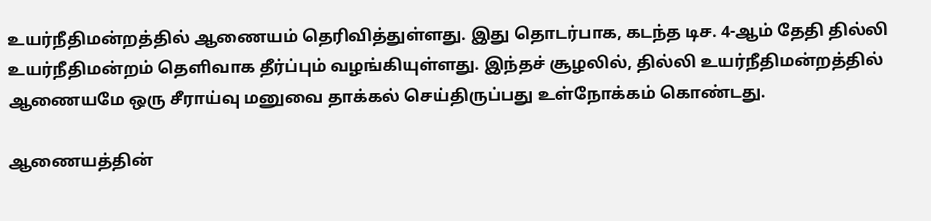உயர்நீதிமன்றத்தில் ஆணையம் தெரிவித்துள்ளது. இது தொடர்பாக, கடந்த டிச. 4-ஆம் தேதி தில்லி உயர்நீதிமன்றம் தெளிவாக தீர்ப்பும் வழங்கியுள்ளது. இந்தச் சூழலில், தில்லி உயர்நீதிமன்றத்தில் ஆணையமே ஒரு சீராய்வு மனுவை தாக்கல் செய்திருப்பது உள்நோக்கம் கொண்டது.

ஆணையத்தின்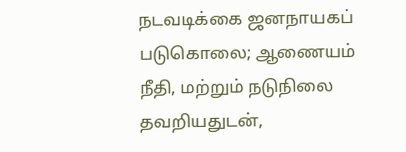நடவடிக்கை ஜனநாயகப் படுகொலை; ஆணையம் நீதி, மற்றும் நடுநிலை தவறியதுடன்,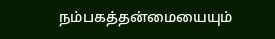நம்பகத்தன்மையையும்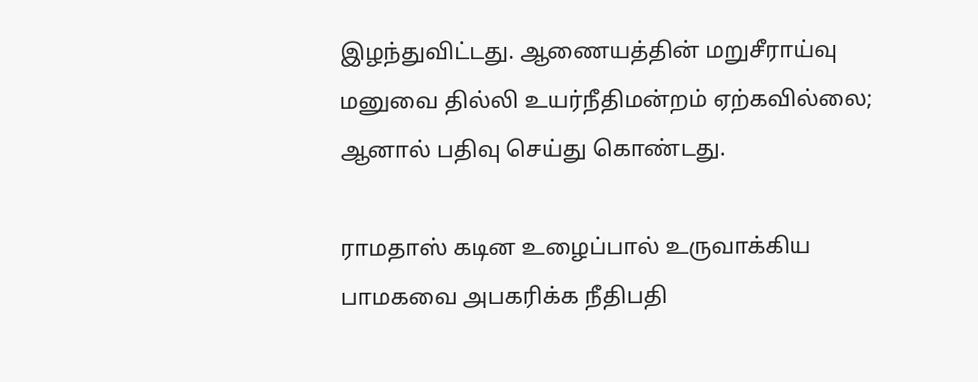இழந்துவிட்டது. ஆணையத்தின் மறுசீராய்வு மனுவை தில்லி உயர்நீதிமன்றம் ஏற்கவில்லை; ஆனால் பதிவு செய்து கொண்டது.

ராமதாஸ் கடின உழைப்பால் உருவாக்கிய பாமகவை அபகரிக்க நீதிபதி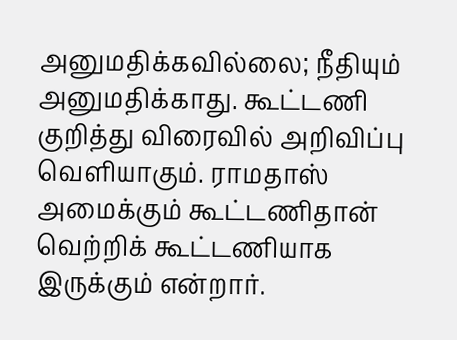அனுமதிக்கவில்லை; நீதியும் அனுமதிக்காது. கூட்டணி குறித்து விரைவில் அறிவிப்பு வெளியாகும். ராமதாஸ் அமைக்கும் கூட்டணிதான் வெற்றிக் கூட்டணியாக இருக்கும் என்றார்.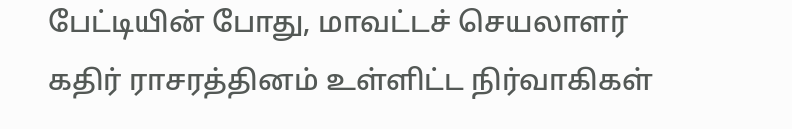பேட்டியின் போது, மாவட்டச் செயலாளர் கதிர் ராசரத்தினம் உள்ளிட்ட நிர்வாகிகள்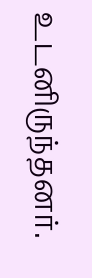உடனிருந்தனர்.